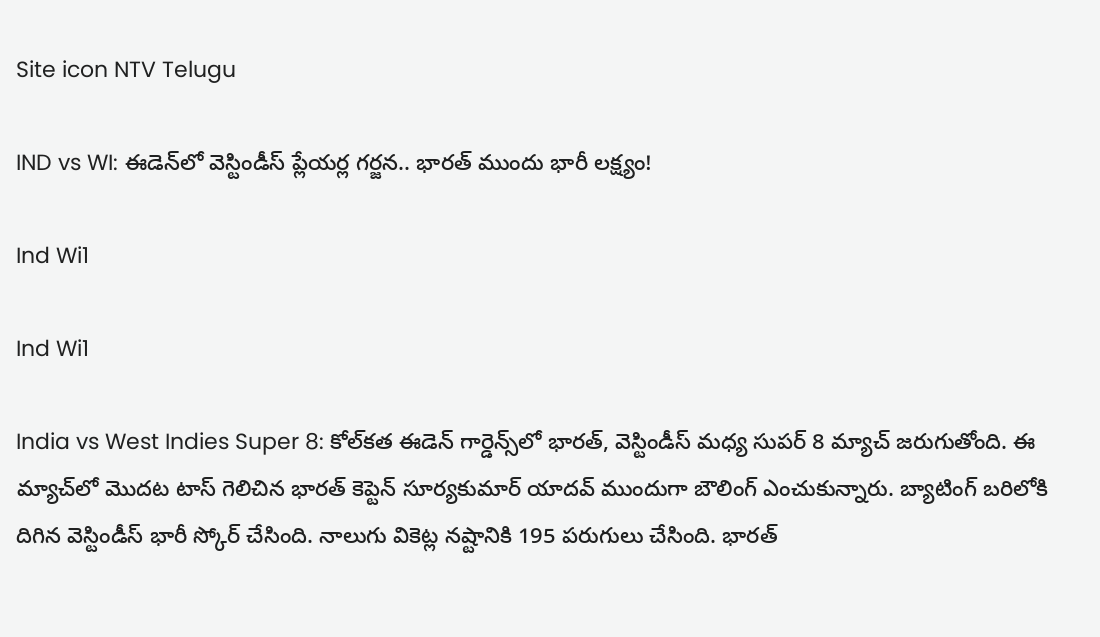Site icon NTV Telugu

IND vs WI: ఈడెన్‌లో వెస్టిండీస్ ప్లేయర్ల గర్జన.. భారత్ ముందు భారీ లక్ష్యం!

Ind Wi1

Ind Wi1

India vs West Indies Super 8: కోల్‌కత ఈడెన్ గార్డెన్స్‌లో భారత్, వెస్టిండీస్ మధ్య సుపర్ 8 మ్యాచ్ జరుగుతోంది. ఈ మ్యాచ్‌లో మొదట టాస్ గెలిచిన భారత్ కెప్టెన్ సూర్యకుమార్ యాదవ్ ముందుగా బౌలింగ్ ఎంచుకున్నారు. బ్యాటింగ్ బరిలోకి దిగిన వెస్టిండీస్ భారీ స్కోర్ చేసింది. నాలుగు వికెట్ల నష్టానికి 195 పరుగులు చేసింది. భారత్‌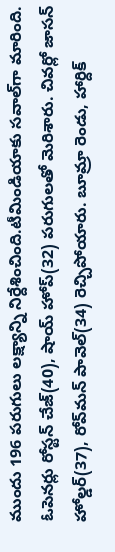ముందు 196 పరుగులు లక్ష్యాన్ని నిర్దేశించింది.టీమిండియాకు సవాల్‌గా మారింది. ఓపెనర్లు రోస్టన్ చేజ్(40), షాయ్ హోప్(32) పరుగులతో మెరిశారు. చివర్లో జాసన్ హోల్డర్(37), రోవ్‌మన్ పావెల్(34) రెచ్చిపోయారు. బూమ్రా రెండు, హార్దిక్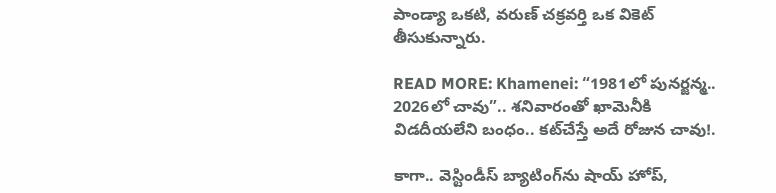పాండ్యా ఒకటి, వరుణ్ చక్రవర్తి ఒక వికెట్ తీసుకున్నారు.

READ MORE: Khamenei: “1981లో పునర్జన్మ.. 2026లో చావు”.. శనివారంతో ఖామెనీకి విడదీయలేని బంధం.. కట్‌చేస్తే అదే రోజున చావు!.

కాగా.. వెస్టిండీస్ బ్యాటింగ్‌ను షాయ్ హోప్,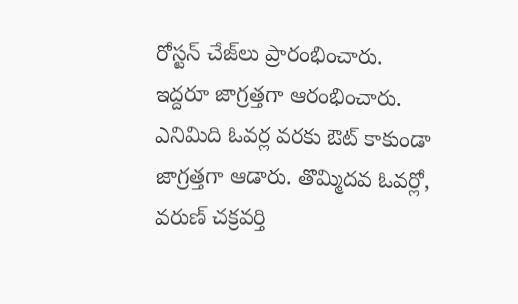రోస్టన్ చేజ్‌లు ప్రారంభించారు. ఇద్దరూ జాగ్రత్తగా ఆరంభించారు. ఎనిమిది ఓవర్ల వరకు ఔట్ కాకుండా జాగ్రత్తగా ఆడారు. తొమ్మిదవ ఓవర్లో, వరుణ్ చక్రవర్తి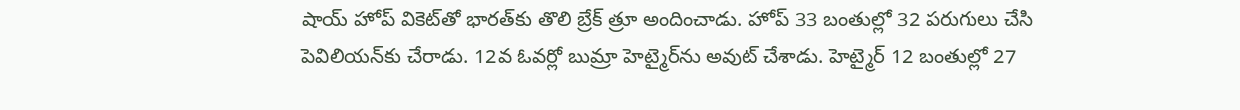షాయ్ హోప్‌ వికెట్‌తో భారత్‌కు తొలి బ్రేక్ త్రూ అందించాడు. హోప్ 33 బంతుల్లో 32 పరుగులు చేసి పెవిలియన్‌కు చేరాడు. 12వ ఓవర్లో బుమ్రా హెట్మైర్‌ను అవుట్ చేశాడు. హెట్మైర్ 12 బంతుల్లో 27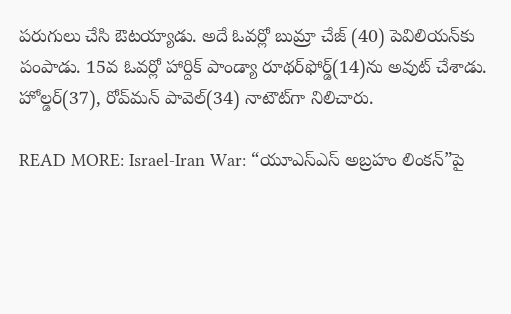పరుగులు చేసి ఔటయ్యాడు. అదే ఓవర్లో బుమ్రా చేజ్ (40) పెవిలియన్‌కు పంపాడు. 15వ ఓవర్లో హార్దిక్ పాండ్యా రూథర్‌ఫోర్డ్‌(14)ను అవుట్ చేశాడు. హోల్డర్(37), రోవ్‌మన్ పావెల్(34) నాటౌట్‌గా నిలిచారు.

READ MORE: Israel-Iran War: “యూఎస్ఎస్ అబ్రహం లింకన్‌”పై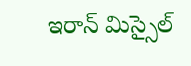ఇరాన్ మిస్సైల్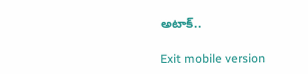అటాక్..

Exit mobile version